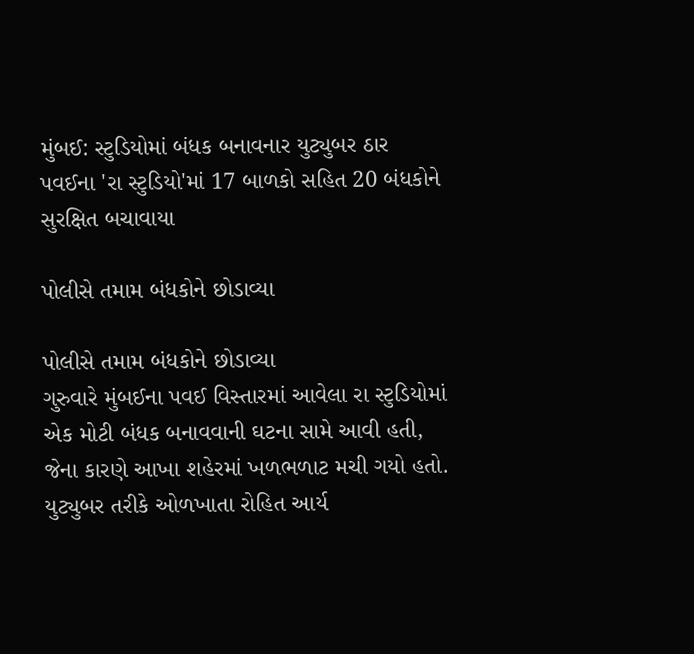મુંબઈ: સ્ટુડિયોમાં બંધક બનાવનાર યુટ્યુબર ઠાર
પવઈના 'રા સ્ટુડિયો'માં 17 બાળકો સહિત 20 બંધકોને સુરક્ષિત બચાવાયા

પોલીસે તમામ બંધકોને છોડાવ્યા

પોલીસે તમામ બંધકોને છોડાવ્યા
ગુરુવારે મુંબઈના પવઈ વિસ્તારમાં આવેલા રા સ્ટુડિયોમાં એક મોટી બંધક બનાવવાની ઘટના સામે આવી હતી, જેના કારણે આખા શહેરમાં ખળભળાટ મચી ગયો હતો. યુટ્યુબર તરીકે ઓળખાતા રોહિત આર્ય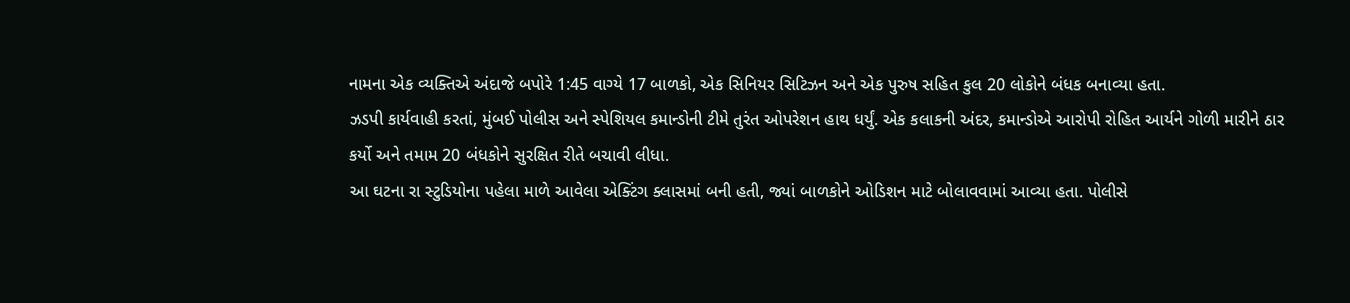નામના એક વ્યક્તિએ અંદાજે બપોરે 1:45 વાગ્યે 17 બાળકો, એક સિનિયર સિટિઝન અને એક પુરુષ સહિત કુલ 20 લોકોને બંધક બનાવ્યા હતા.
ઝડપી કાર્યવાહી કરતાં, મુંબઈ પોલીસ અને સ્પેશિયલ કમાન્ડોની ટીમે તુરંત ઓપરેશન હાથ ધર્યું. એક કલાકની અંદર, કમાન્ડોએ આરોપી રોહિત આર્યને ગોળી મારીને ઠાર કર્યો અને તમામ 20 બંધકોને સુરક્ષિત રીતે બચાવી લીધા.
આ ઘટના રા સ્ટુડિયોના પહેલા માળે આવેલા એક્ટિંગ ક્લાસમાં બની હતી, જ્યાં બાળકોને ઓડિશન માટે બોલાવવામાં આવ્યા હતા. પોલીસે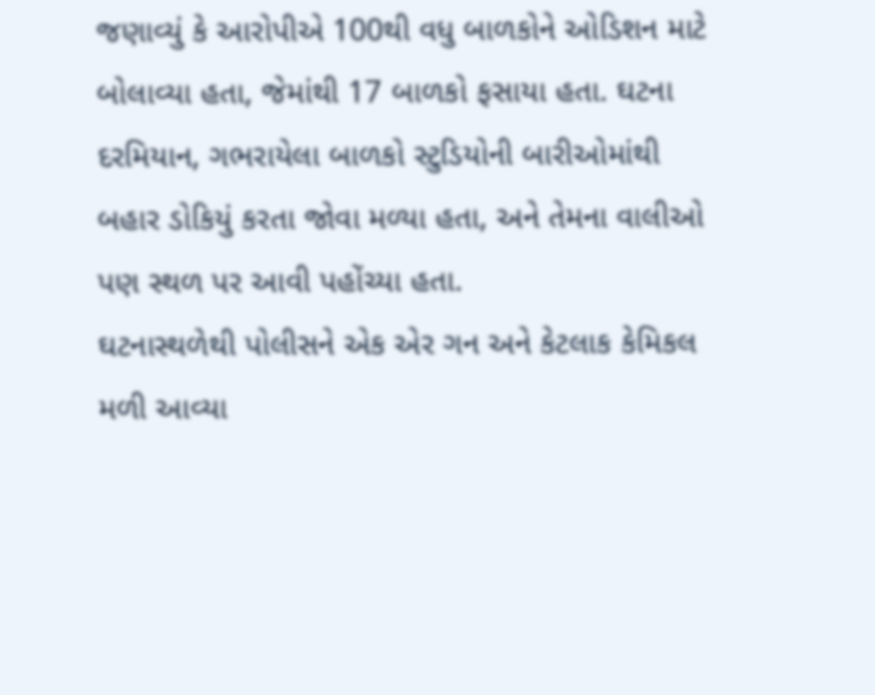જણાવ્યું કે આરોપીએ 100થી વધુ બાળકોને ઓડિશન માટે બોલાવ્યા હતા, જેમાંથી 17 બાળકો ફસાયા હતા. ઘટના દરમિયાન, ગભરાયેલા બાળકો સ્ટુડિયોની બારીઓમાંથી બહાર ડોકિયું કરતા જોવા મળ્યા હતા, અને તેમના વાલીઓ પણ સ્થળ પર આવી પહોંચ્યા હતા.
ઘટનાસ્થળેથી પોલીસને એક એર ગન અને કેટલાક કેમિકલ મળી આવ્યા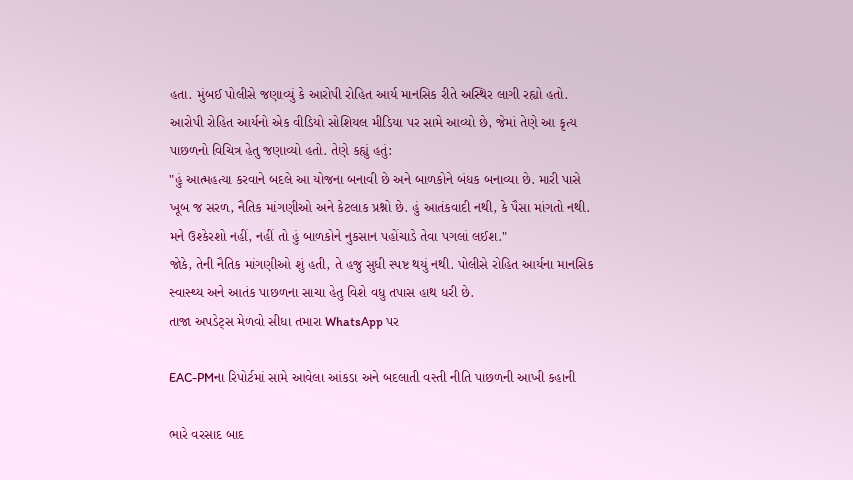હતા. મુંબઈ પોલીસે જણાવ્યું કે આરોપી રોહિત આર્ય માનસિક રીતે અસ્થિર લાગી રહ્યો હતો.
આરોપી રોહિત આર્યનો એક વીડિયો સોશિયલ મીડિયા પર સામે આવ્યો છે, જેમાં તેણે આ કૃત્ય પાછળનો વિચિત્ર હેતુ જણાવ્યો હતો. તેણે કહ્યું હતું:
"હું આત્મહત્યા કરવાને બદલે આ યોજના બનાવી છે અને બાળકોને બંધક બનાવ્યા છે. મારી પાસે ખૂબ જ સરળ, નૈતિક માંગણીઓ અને કેટલાક પ્રશ્નો છે. હું આતંકવાદી નથી, કે પૈસા માંગતો નથી. મને ઉશ્કેરશો નહીં, નહીં તો હું બાળકોને નુકસાન પહોંચાડે તેવા પગલાં લઈશ."
જોકે, તેની નૈતિક માંગણીઓ શું હતી, તે હજુ સુધી સ્પષ્ટ થયું નથી. પોલીસે રોહિત આર્યના માનસિક સ્વાસ્થ્ય અને આતંક પાછળના સાચા હેતુ વિશે વધુ તપાસ હાથ ધરી છે.
તાજા અપડેટ્સ મેળવો સીધા તમારા WhatsApp પર

EAC-PMના રિપોર્ટમાં સામે આવેલા આંકડા અને બદલાતી વસ્તી નીતિ પાછળની આખી કહાની

ભારે વરસાદ બાદ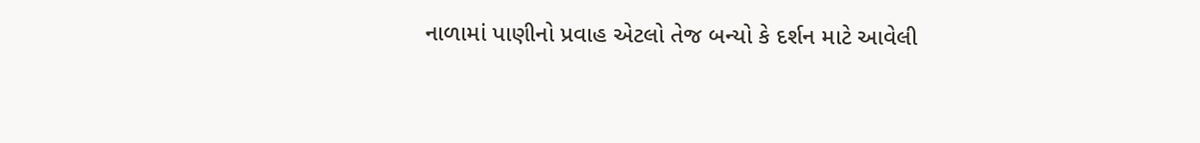નાળામાં પાણીનો પ્રવાહ એટલો તેજ બન્યો કે દર્શન માટે આવેલી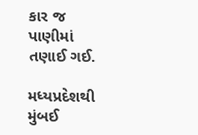કાર જ પાણીમાં તણાઈ ગઈ.

મધ્યપ્રદેશથી મુંબઈ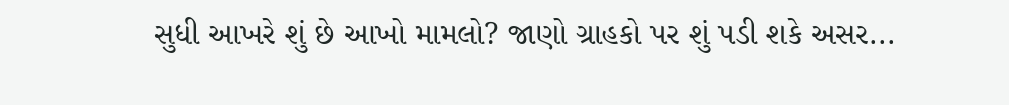સુધી આખરે શું છે આખો મામલો? જાણો ગ્રાહકો પર શું પડી શકે અસર...